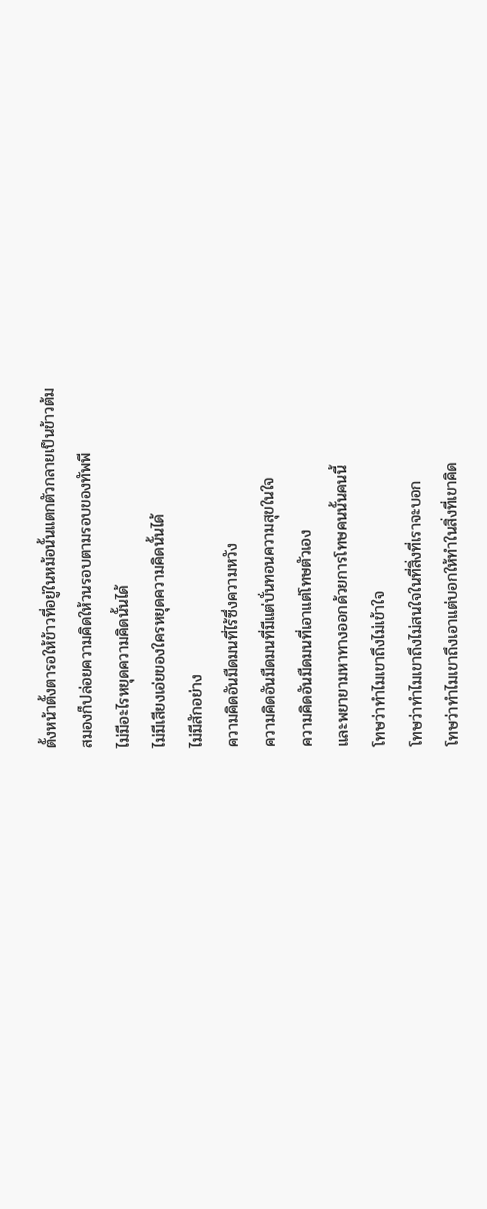ตั้งหน้าตั้งตารอให้ข้าวที่อยู่ในหม้อนั้นแตกตัวกลายเป็นข้าวต้ม
สมองก็ปล่อยความคิดให้วนรอบตามรอบของทัพพี
ไม่มีอะไรหยุดความคิดนั้นได้
ไม่มีเสียงเอ่ยของใครหยุดความคิดนั้นได้
ไม่มีสักอย่าง
ความคิดอันมืดมนที่ไร้ซึ่งความหวัง
ความคิดอันมืดมนที่มีแต่บั่นทอนความสุขในใจ
ความคิดอันมืดมนที่เอาแต่โทษตัวเอง
และพยายามหาทางออกด้วยการโทษคนนั้นคนนี้
โทษว่าทำไมเขาถึงไม่เข้าใจ
โทษว่าทำไมเขาถึงไม่สนใจในที่สิ่งที่เราจะบอก
โทษว่าทำไมเขาถึงเอาแต่บอกให้ทำในสิ่งที่เขาคิด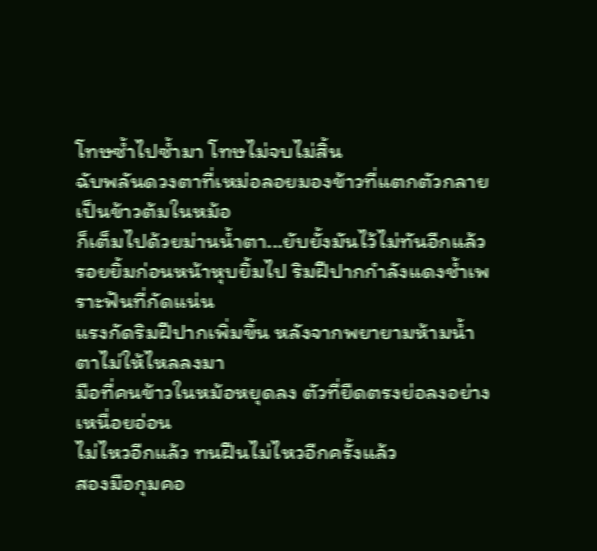โทษซ้ำไปซ้ำมา โทษไม่จบไม่สิ้น
ฉับพลันดวงตาที่เหม่อลอยมองข้าวที่แตกตัวกลายเป็นข้าวต้มในหม้อ
ก็เต็มไปด้วยม่านน้ำตา...ยับยั้งมันไว้ไม่ทันอีกแล้ว
รอยยิ้มก่อนหน้าหุบยิ้มไป ริมฝีปากกำลังแดงช้ำเพราะฟันที่กัดแน่น
แรงกัดริมฝีปากเพิ่มขึ้น หลังจากพยายามห้ามน้ำตาไม่ให้ไหลลงมา
มือที่คนข้าวในหม้อหยุดลง ตัวที่ยืดตรงย่อลงอย่างเหนื่อยอ่อน
ไม่ไหวอีกแล้ว ทนฝืนไม่ไหวอีกครั้งแล้ว
สองมือกุมคอ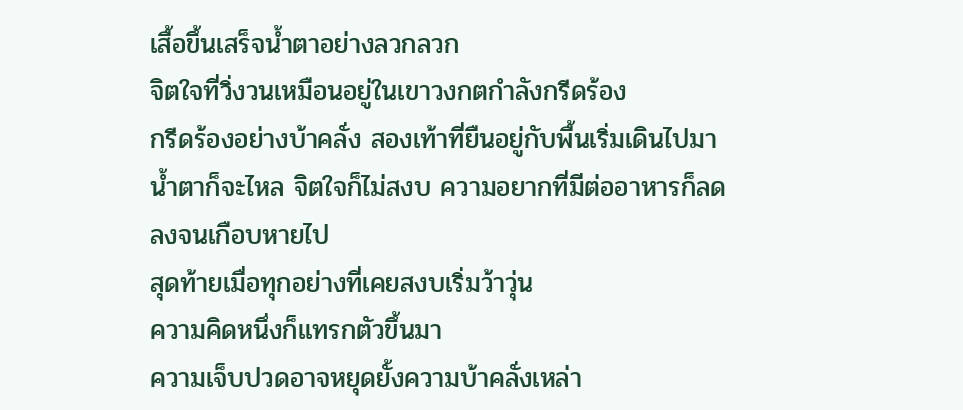เสื้อขึ้นเสร็จน้ำตาอย่างลวกลวก
จิตใจที่วิ่งวนเหมือนอยู่ในเขาวงกตกำลังกรีดร้อง
กรีดร้องอย่างบ้าคลั่ง สองเท้าที่ยืนอยู่กับพื้นเริ่มเดินไปมา
น้ำตาก็จะไหล จิตใจก็ไม่สงบ ความอยากที่มีต่ออาหารก็ลดลงจนเกือบหายไป
สุดท้ายเมื่อทุกอย่างที่เคยสงบเริ่มว้าวุ่น
ความคิดหนึ่งก็แทรกตัวขึ้นมา
ความเจ็บปวดอาจหยุดยั้งความบ้าคลั่งเหล่า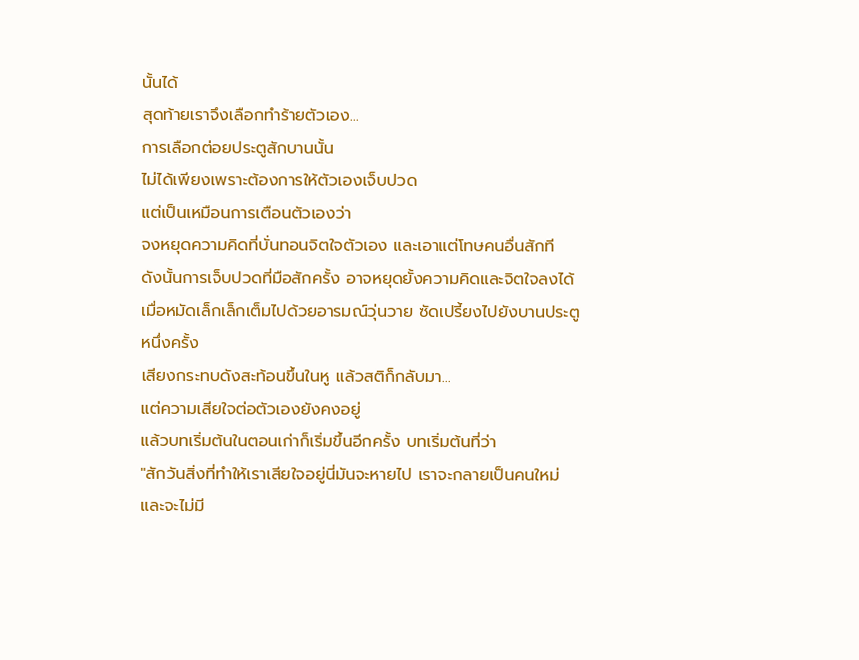นั้นได้
สุดท้ายเราจึงเลือกทำร้ายตัวเอง...
การเลือกต่อยประตูสักบานนั้น
ไม่ได้เพียงเพราะต้องการให้ตัวเองเจ็บปวด
แต่เป็นเหมือนการเตือนตัวเองว่า
จงหยุดความคิดที่บั่นทอนจิตใจตัวเอง และเอาแต่โทษคนอื่นสักที
ดังนั้นการเจ็บปวดที่มือสักครั้ง อาจหยุดยั้งความคิดและจิตใจลงได้
เมื่อหมัดเล็กเล็กเต็มไปด้วยอารมณ์วุ่นวาย ซัดเปรี้ยงไปยังบานประตูหนึ่งครั้ง
เสียงกระทบดังสะท้อนขึ้นในหู แล้วสติก็กลับมา...
แต่ความเสียใจต่อตัวเองยังคงอยู่
แล้วบทเริ่มต้นในตอนเก่าก็เริ่มขึ้นอีกครั้ง บทเริ่มต้นที่ว่า
"สักวันสิ่งที่ทำให้เราเสียใจอยู่นี่มันจะหายไป เราจะกลายเป็นคนใหม่
และจะไม่มี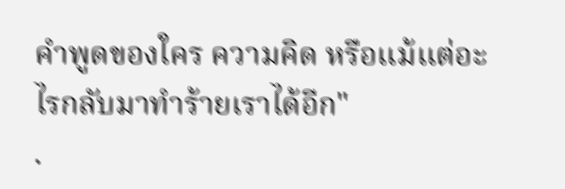คำพูดของใคร ความคิด หรือแม้แต่อะไรกลับมาทำร้ายเราได้อีก"
.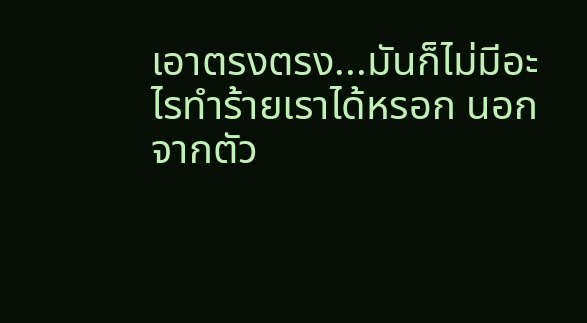เอาตรงตรง...มันก็ไม่มีอะไรทำร้ายเราได้หรอก นอกจากตัว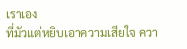เราเอง
ที่มัวแต่หยิบเอาความเสียใจ ควา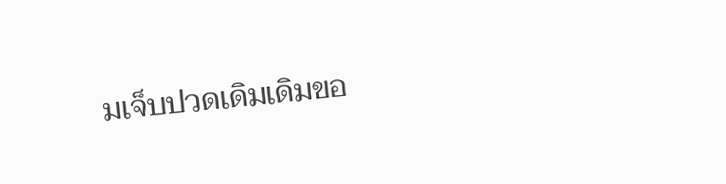มเจ็บปวดเดิมเดิมขอ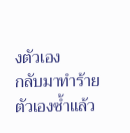งตัวเอง
กลับมาทำร้ายตัวเองซ้ำแล้ว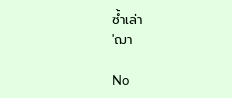ซ้ำเล่า
'ฌา

No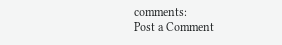comments:
Post a Comment